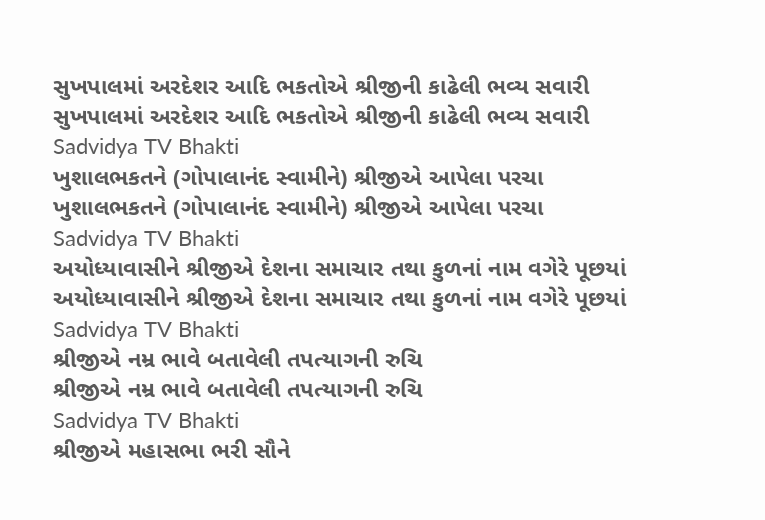સુખપાલમાં અરદેશર આદિ ભકતોએ શ્રીજીની કાઢેલી ભવ્ય સવારી
સુખપાલમાં અરદેશર આદિ ભકતોએ શ્રીજીની કાઢેલી ભવ્ય સવારી
Sadvidya TV Bhakti
ખુશાલભકતને (ગોપાલાનંદ સ્વામીને) શ્રીજીએ આપેલા પરચા
ખુશાલભકતને (ગોપાલાનંદ સ્વામીને) શ્રીજીએ આપેલા પરચા
Sadvidya TV Bhakti
અયોધ્યાવાસીને શ્રીજીએ દેશના સમાચાર તથા કુળનાં નામ વગેરે પૂછયાં
અયોધ્યાવાસીને શ્રીજીએ દેશના સમાચાર તથા કુળનાં નામ વગેરે પૂછયાં
Sadvidya TV Bhakti
શ્રીજીએ નમ્ર ભાવે બતાવેલી તપત્યાગની રુચિ
શ્રીજીએ નમ્ર ભાવે બતાવેલી તપત્યાગની રુચિ
Sadvidya TV Bhakti
શ્રીજીએ મહાસભા ભરી સૌને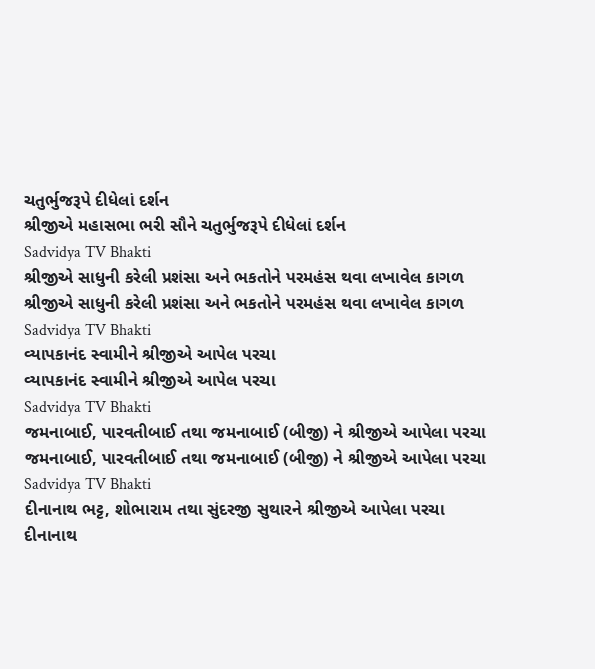ચતુર્ભુજરૂપે દીધેલાં દર્શન
શ્રીજીએ મહાસભા ભરી સૌને ચતુર્ભુજરૂપે દીધેલાં દર્શન
Sadvidya TV Bhakti
શ્રીજીએ સાધુની કરેલી પ્રશંસા અને ભકતોને પરમહંસ થવા લખાવેલ કાગળ
શ્રીજીએ સાધુની કરેલી પ્રશંસા અને ભકતોને પરમહંસ થવા લખાવેલ કાગળ
Sadvidya TV Bhakti
વ્યાપકાનંદ સ્વામીને શ્રીજીએ આપેલ પરચા
વ્યાપકાનંદ સ્વામીને શ્રીજીએ આપેલ પરચા
Sadvidya TV Bhakti
જમનાબાઈ, પારવતીબાઈ તથા જમનાબાઈ (બીજી) ને શ્રીજીએ આપેલા પરચા
જમનાબાઈ, પારવતીબાઈ તથા જમનાબાઈ (બીજી) ને શ્રીજીએ આપેલા પરચા
Sadvidya TV Bhakti
દીનાનાથ ભટ્ટ, શોભારામ તથા સુંદરજી સુથારને શ્રીજીએ આપેલા પરચા
દીનાનાથ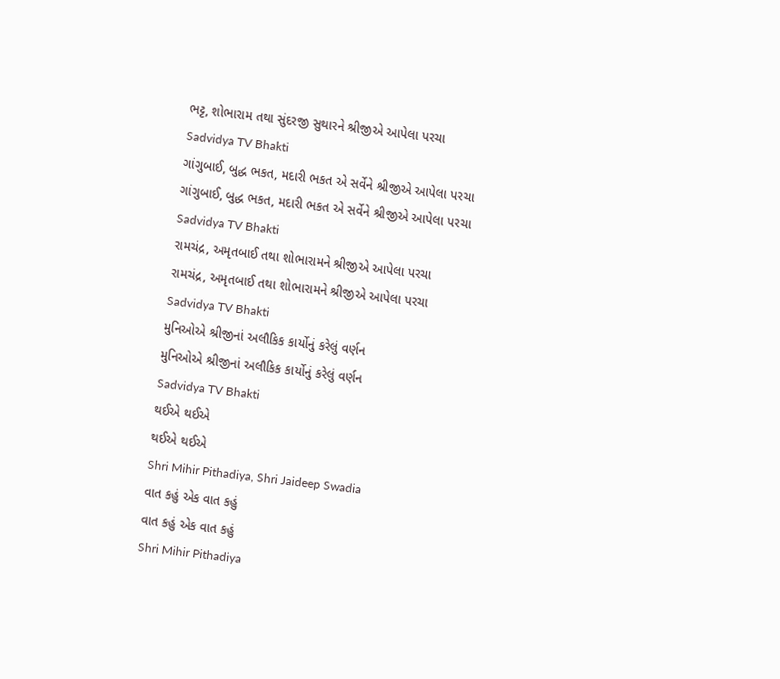ભટ્ટ, શોભારામ તથા સુંદરજી સુથારને શ્રીજીએ આપેલા પરચા
Sadvidya TV Bhakti
ગાંગુબાઈ, બુદ્ધ ભકત, મદારી ભકત એ સર્વેને શ્રીજીએ આપેલા પરચા
ગાંગુબાઈ, બુદ્ધ ભકત, મદારી ભકત એ સર્વેને શ્રીજીએ આપેલા પરચા
Sadvidya TV Bhakti
રામચંદ્ર, અમૃતબાઈ તથા શોભારામને શ્રીજીએ આપેલા પરચા
રામચંદ્ર, અમૃતબાઈ તથા શોભારામને શ્રીજીએ આપેલા પરચા
Sadvidya TV Bhakti
મુનિઓએ શ્રીજીનાં અલૌકિક કાર્યોનું કરેલું વર્ણન
મુનિઓએ શ્રીજીનાં અલૌકિક કાર્યોનું કરેલું વર્ણન
Sadvidya TV Bhakti
થઈએ થઈએ
થઈએ થઈએ
Shri Mihir Pithadiya, Shri Jaideep Swadia
વાત કહું એક વાત કહું
વાત કહું એક વાત કહું
Shri Mihir Pithadiya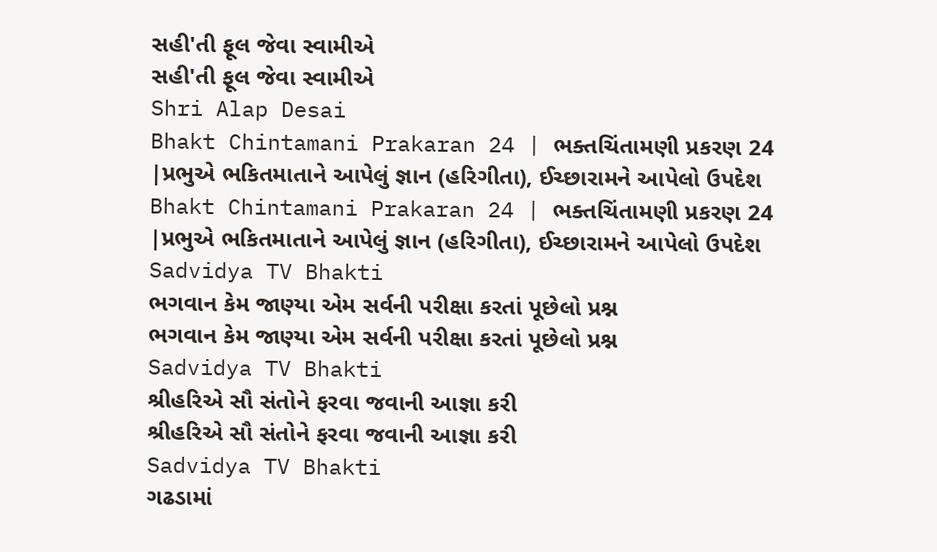સહી'તી ફૂલ જેવા સ્વામીએ
સહી'તી ફૂલ જેવા સ્વામીએ
Shri Alap Desai
Bhakt Chintamani Prakaran 24 | ભક્તચિંતામણી પ્રકરણ 24 |પ્રભુએ ભકિતમાતાને આપેલું જ્ઞાન (હરિગીતા), ઈચ્છારામને આપેલો ઉપદેશ
Bhakt Chintamani Prakaran 24 | ભક્તચિંતામણી પ્રકરણ 24 |પ્રભુએ ભકિતમાતાને આપેલું જ્ઞાન (હરિગીતા), ઈચ્છારામને આપેલો ઉપદેશ
Sadvidya TV Bhakti
ભગવાન કેમ જાણ્યા એમ સર્વની પરીક્ષા કરતાં પૂછેલો પ્રશ્ન
ભગવાન કેમ જાણ્યા એમ સર્વની પરીક્ષા કરતાં પૂછેલો પ્રશ્ન
Sadvidya TV Bhakti
શ્રીહરિએ સૌ સંતોને ફરવા જવાની આજ્ઞા કરી
શ્રીહરિએ સૌ સંતોને ફરવા જવાની આજ્ઞા કરી
Sadvidya TV Bhakti
ગઢડામાં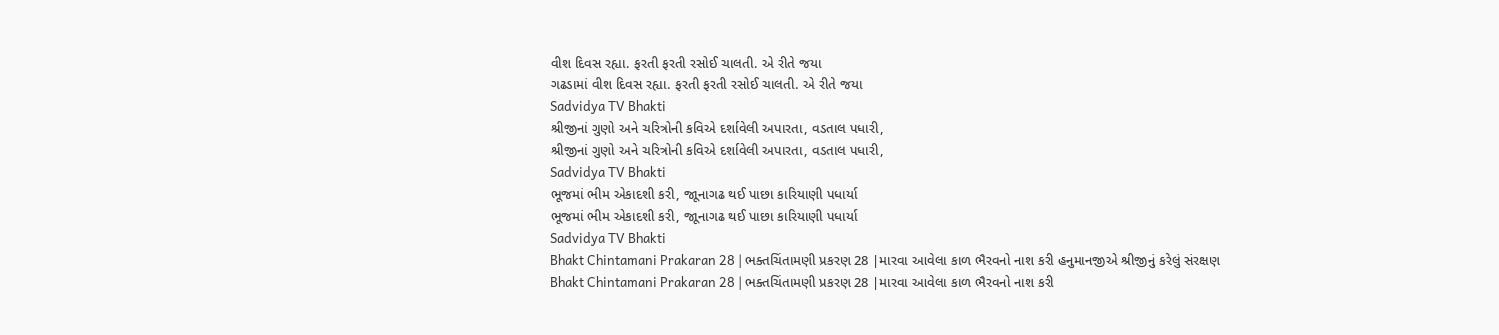વીશ દિવસ રહ્યા. ફરતી ફરતી રસોઈ ચાલતી. એ રીતે જયા
ગઢડામાં વીશ દિવસ રહ્યા. ફરતી ફરતી રસોઈ ચાલતી. એ રીતે જયા
Sadvidya TV Bhakti
શ્રીજીનાં ગુણો અને ચરિત્રોની કવિએ દર્શાવેલી અપારતા, વડતાલ પધારી,
શ્રીજીનાં ગુણો અને ચરિત્રોની કવિએ દર્શાવેલી અપારતા, વડતાલ પધારી,
Sadvidya TV Bhakti
ભૂજમાં ભીમ એકાદશી કરી, જાૂનાગઢ થઈ પાછા કારિયાણી પધાર્યા
ભૂજમાં ભીમ એકાદશી કરી, જાૂનાગઢ થઈ પાછા કારિયાણી પધાર્યા
Sadvidya TV Bhakti
Bhakt Chintamani Prakaran 28 | ભક્તચિંતામણી પ્રકરણ 28 |મારવા આવેલા કાળ ભૈરવનો નાશ કરી હનુમાનજીએ શ્રીજીનું કરેલું સંરક્ષણ
Bhakt Chintamani Prakaran 28 | ભક્તચિંતામણી પ્રકરણ 28 |મારવા આવેલા કાળ ભૈરવનો નાશ કરી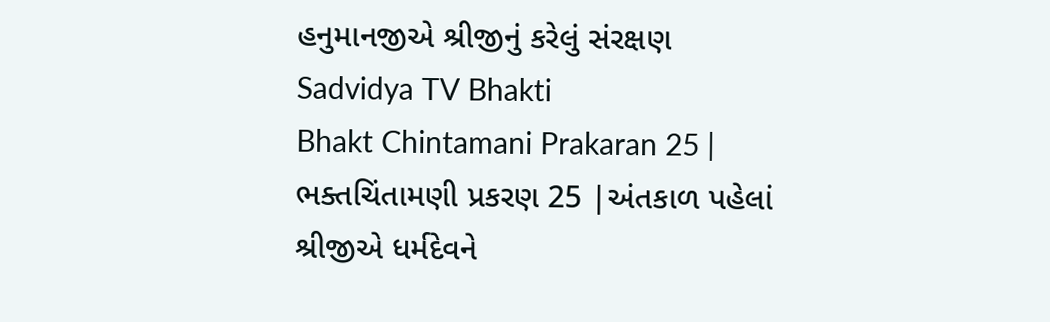હનુમાનજીએ શ્રીજીનું કરેલું સંરક્ષણ
Sadvidya TV Bhakti
Bhakt Chintamani Prakaran 25 | ભક્તચિંતામણી પ્રકરણ 25 |અંતકાળ પહેલાં શ્રીજીએ ધર્મદેવને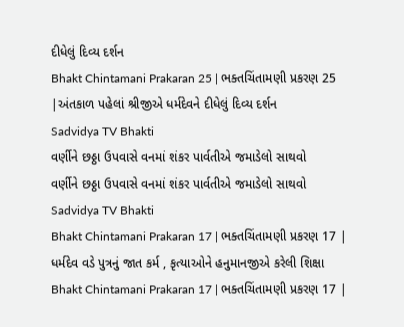દીધેલું દિવ્ય દર્શન
Bhakt Chintamani Prakaran 25 | ભક્તચિંતામણી પ્રકરણ 25 |અંતકાળ પહેલાં શ્રીજીએ ધર્મદેવને દીધેલું દિવ્ય દર્શન
Sadvidya TV Bhakti
વર્ણીને છઠ્ઠા ઉપવાસે વનમાં શંકર પાર્વતીએ જમાડેલો સાથવો
વર્ણીને છઠ્ઠા ઉપવાસે વનમાં શંકર પાર્વતીએ જમાડેલો સાથવો
Sadvidya TV Bhakti
Bhakt Chintamani Prakaran 17 | ભક્તચિંતામણી પ્રકરણ 17 | ધર્મદેવ વડે પુત્રનું જાત કર્મ , કૃત્યાઓને હનુમાનજીએ કરેલી શિક્ષા
Bhakt Chintamani Prakaran 17 | ભક્તચિંતામણી પ્રકરણ 17 |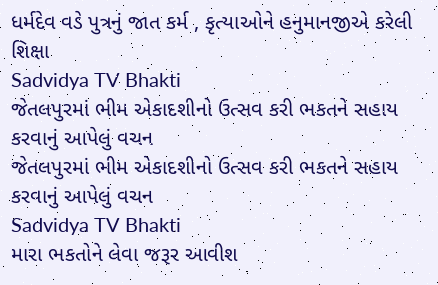ધર્મદેવ વડે પુત્રનું જાત કર્મ , કૃત્યાઓને હનુમાનજીએ કરેલી શિક્ષા
Sadvidya TV Bhakti
જેતલપુરમાં ભીમ એકાદશીનો ઉત્સવ કરી ભકતને સહાય કરવાનું આપેલું વચન
જેતલપુરમાં ભીમ એકાદશીનો ઉત્સવ કરી ભકતને સહાય કરવાનું આપેલું વચન
Sadvidya TV Bhakti
મારા ભકતોને લેવા જરૂર આવીશ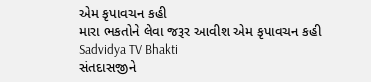એમ કૃપાવચન કહી
મારા ભકતોને લેવા જરૂર આવીશ એમ કૃપાવચન કહી
Sadvidya TV Bhakti
સંતદાસજીને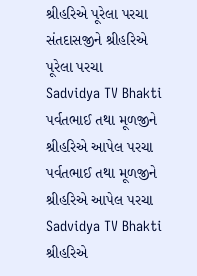શ્રીહરિએ પૂરેલા પરચા
સંતદાસજીને શ્રીહરિએ પૂરેલા પરચા
Sadvidya TV Bhakti
પર્વતભાઈ તથા મૂળજીને શ્રીહરિએ આપેલ પરચા
પર્વતભાઈ તથા મૂળજીને શ્રીહરિએ આપેલ પરચા
Sadvidya TV Bhakti
શ્રીહરિએ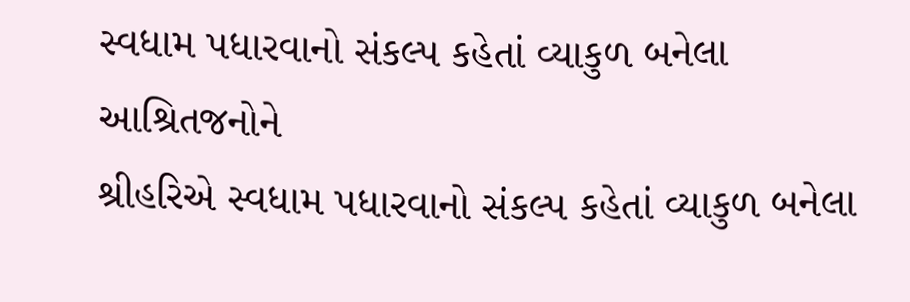સ્વધામ પધારવાનો સંકલ્પ કહેતાં વ્યાકુળ બનેલા આશ્રિતજનોને
શ્રીહરિએ સ્વધામ પધારવાનો સંકલ્પ કહેતાં વ્યાકુળ બનેલા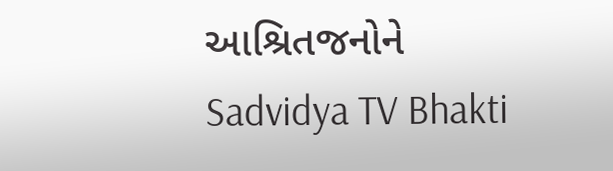આશ્રિતજનોને
Sadvidya TV Bhakti